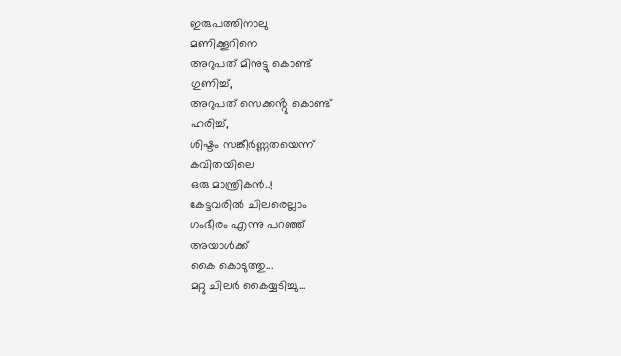ഇരുപത്തിനാലു
മണിക്കൂറിനെ
അറുപത് മിനുട്ടു കൊണ്ട്
ഗുണിച്ച്,
അറുപത് സെക്കൻ്റു കൊണ്ട്
ഹരിച്ച്,
ശിഷ്ടം സങ്കീർണ്ണതയെന്ന്
കവിതയിലെ
ഒരു മാന്ത്രികൻ..!
കേട്ടവരിൽ ചിലരെല്ലാം
ഗംഭീരം എന്നു പറഞ്ഞ്
അയാൾക്ക്
കൈ കൊടുത്തു...
മറ്റു ചിലർ കൈയ്യടിച്ചു...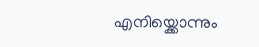എനിയ്ക്കൊന്നും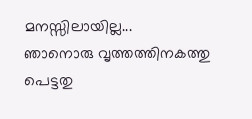മനസ്സിലായില്ല...
ഞാനൊരു വൃത്തത്തിനകത്തു
പെട്ടതു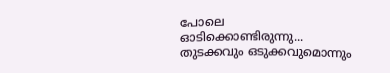പോലെ
ഓടിക്കൊണ്ടിരുന്നു...
തുടക്കവും ഒടുക്കവുമൊന്നും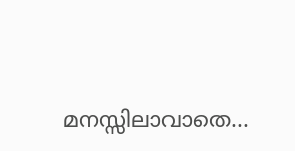മനസ്സിലാവാതെ...